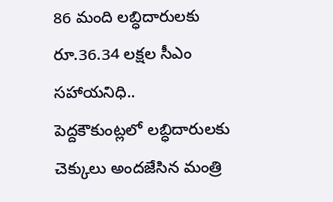86 మంది లబ్ధిదారులకు రూ.36.34 లక్షల సీఎం సహాయనిధి..
పెద్దకౌకుంట్లలో లబ్ధిదారులకు చెక్కులు అందజేసిన మంత్రి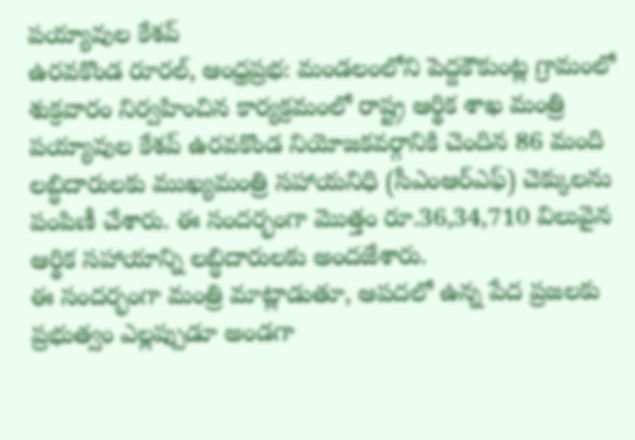పయ్యావుల కేశవ్
ఉరవకొండ రూరల్, ఆంధ్రప్రభ: మండలంలోని పెద్దకౌకుంట్ల గ్రామంలో శుక్రవారం నిర్వహించిన కార్యక్రమంలో రాష్ట్ర ఆర్థిక శాఖ మంత్రి పయ్యావుల కేశవ్ ఉరవకొండ నియోజకవర్గానికి చెందిన 86 మంది లబ్ధిదారులకు ముఖ్యమంత్రి సహాయనిధి (సీఎంఆర్ఎఫ్) చెక్కులను పంపిణీ చేశారు. ఈ సందర్భంగా మొత్తం రూ.36,34,710 విలువైన ఆర్థిక సహాయాన్ని లబ్ధిదారులకు అందజేశారు.
ఈ సందర్భంగా మంత్రి మాట్లాడుతూ, ఆపదలో ఉన్న పేద ప్రజలకు ప్రభుత్వం ఎల్లప్పుడూ అండగా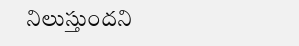నిలుస్తుందని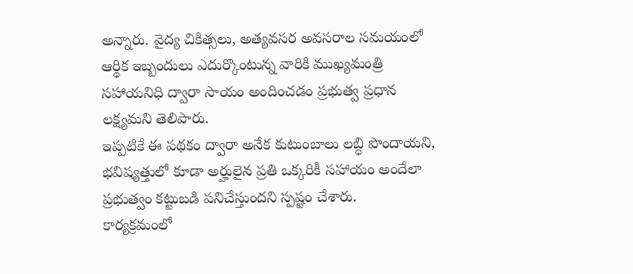అన్నారు. వైద్య చికిత్సలు, అత్యవసర అవసరాల సమయంలో ఆర్థిక ఇబ్బందులు ఎదుర్కొంటున్న వారికి ముఖ్యమంత్రి సహాయనిధి ద్వారా సాయం అందించడం ప్రభుత్వ ప్రధాన లక్ష్యమని తెలిపారు.
ఇప్పటికే ఈ పథకం ద్వారా అనేక కుటుంబాలు లబ్ధి పొందాయని, భవిష్యత్తులో కూడా అర్హులైన ప్రతి ఒక్కరికీ సహాయం అందేలా ప్రభుత్వం కట్టుబడి పనిచేస్తుందని స్పష్టం చేశారు.
కార్యక్రమంలో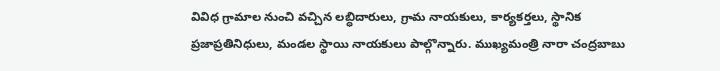వివిధ గ్రామాల నుంచి వచ్చిన లబ్ధిదారులు, గ్రామ నాయకులు, కార్యకర్తలు, స్థానిక ప్రజాప్రతినిధులు, మండల స్థాయి నాయకులు పాల్గొన్నారు. ముఖ్యమంత్రి నారా చంద్రబాబు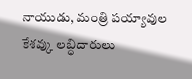నాయుడు, మంత్రి పయ్యావుల కేశవ్కు లబ్ధిదారులు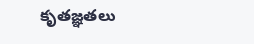కృతజ్ఞతలు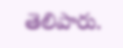తెలిపారు.